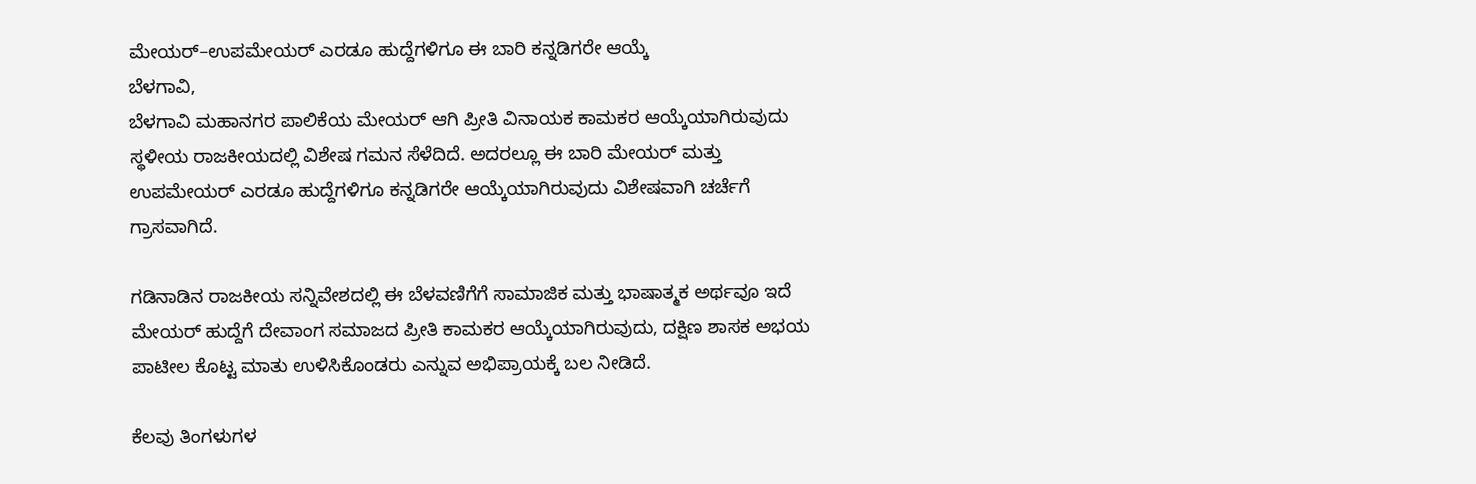ಮೇಯರ್–ಉಪಮೇಯರ್ ಎರಡೂ ಹುದ್ದೆಗಳಿಗೂ ಈ ಬಾರಿ ಕನ್ನಡಿಗರೇ ಆಯ್ಕೆ
ಬೆಳಗಾವಿ,
ಬೆಳಗಾವಿ ಮಹಾನಗರ ಪಾಲಿಕೆಯ ಮೇಯರ್ ಆಗಿ ಪ್ರೀತಿ ವಿನಾಯಕ ಕಾಮಕರ ಆಯ್ಕೆಯಾಗಿರುವುದು ಸ್ಥಳೀಯ ರಾಜಕೀಯದಲ್ಲಿ ವಿಶೇಷ ಗಮನ ಸೆಳೆದಿದೆ. ಅದರಲ್ಲೂ ಈ ಬಾರಿ ಮೇಯರ್ ಮತ್ತು ಉಪಮೇಯರ್ ಎರಡೂ ಹುದ್ದೆಗಳಿಗೂ ಕನ್ನಡಿಗರೇ ಆಯ್ಕೆಯಾಗಿರುವುದು ವಿಶೇಷವಾಗಿ ಚರ್ಚೆಗೆ ಗ್ರಾಸವಾಗಿದೆ.

ಗಡಿನಾಡಿನ ರಾಜಕೀಯ ಸನ್ನಿವೇಶದಲ್ಲಿ ಈ ಬೆಳವಣಿಗೆಗೆ ಸಾಮಾಜಿಕ ಮತ್ತು ಭಾಷಾತ್ಮಕ ಅರ್ಥವೂ ಇದೆ
ಮೇಯರ್ ಹುದ್ದೆಗೆ ದೇವಾಂಗ ಸಮಾಜದ ಪ್ರೀತಿ ಕಾಮಕರ ಆಯ್ಕೆಯಾಗಿರುವುದು, ದಕ್ಷಿಣ ಶಾಸಕ ಅಭಯ ಪಾಟೀಲ ಕೊಟ್ಟ ಮಾತು ಉಳಿಸಿಕೊಂಡರು ಎನ್ನುವ ಅಭಿಪ್ರಾಯಕ್ಕೆ ಬಲ ನೀಡಿದೆ.

ಕೆಲವು ತಿಂಗಳುಗಳ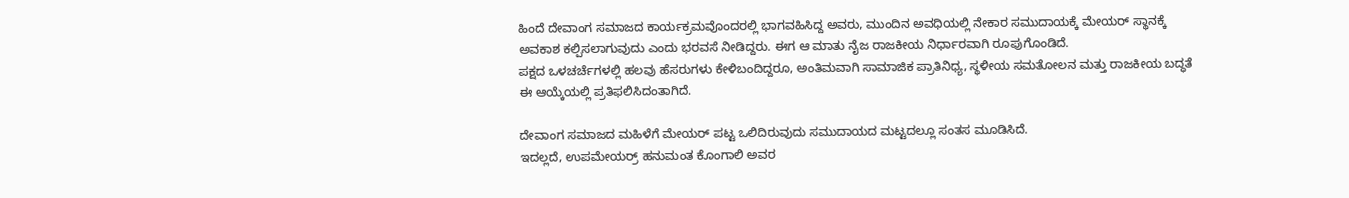ಹಿಂದೆ ದೇವಾಂಗ ಸಮಾಜದ ಕಾರ್ಯಕ್ರಮವೊಂದರಲ್ಲಿ ಭಾಗವಹಿಸಿದ್ದ ಅವರು, ಮುಂದಿನ ಅವಧಿಯಲ್ಲಿ ನೇಕಾರ ಸಮುದಾಯಕ್ಕೆ ಮೇಯರ್ ಸ್ಥಾನಕ್ಕೆ ಅವಕಾಶ ಕಲ್ಪಿಸಲಾಗುವುದು ಎಂದು ಭರವಸೆ ನೀಡಿದ್ದರು. ಈಗ ಆ ಮಾತು ನೈಜ ರಾಜಕೀಯ ನಿರ್ಧಾರವಾಗಿ ರೂಪುಗೊಂಡಿದೆ.
ಪಕ್ಷದ ಒಳಚರ್ಚೆಗಳಲ್ಲಿ ಹಲವು ಹೆಸರುಗಳು ಕೇಳಿಬಂದಿದ್ದರೂ, ಅಂತಿಮವಾಗಿ ಸಾಮಾಜಿಕ ಪ್ರಾತಿನಿಧ್ಯ, ಸ್ಥಳೀಯ ಸಮತೋಲನ ಮತ್ತು ರಾಜಕೀಯ ಬದ್ಧತೆ ಈ ಆಯ್ಕೆಯಲ್ಲಿ ಪ್ರತಿಫಲಿಸಿದಂತಾಗಿದೆ.

ದೇವಾಂಗ ಸಮಾಜದ ಮಹಿಳೆಗೆ ಮೇಯರ್ ಪಟ್ಟ ಒಲಿದಿರುವುದು ಸಮುದಾಯದ ಮಟ್ಟದಲ್ಲೂ ಸಂತಸ ಮೂಡಿಸಿದೆ.
ಇದಲ್ಲದೆ, ಉಪಮೇಯರ್ರ್ ಹನುಮಂತ ಕೊಂಗಾಲಿ ಅವರ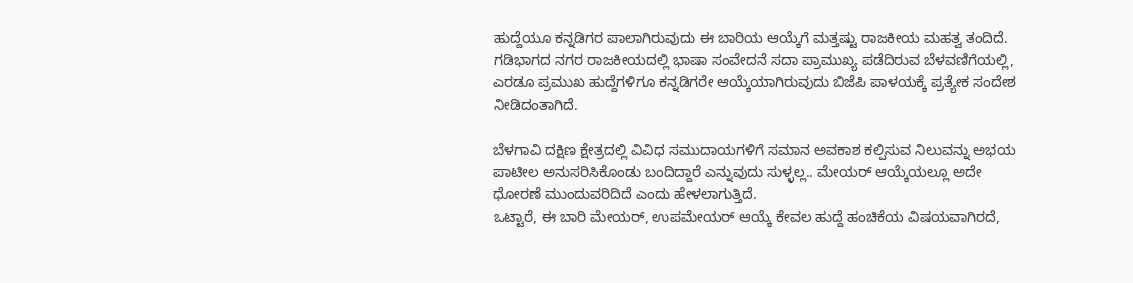ಹುದ್ದೆಯೂ ಕನ್ನಡಿಗರ ಪಾಲಾಗಿರುವುದು ಈ ಬಾರಿಯ ಆಯ್ಕೆಗೆ ಮತ್ತಷ್ಟು ರಾಜಕೀಯ ಮಹತ್ವ ತಂದಿದೆ. ಗಡಿಭಾಗದ ನಗರ ರಾಜಕೀಯದಲ್ಲಿ ಭಾಷಾ ಸಂವೇದನೆ ಸದಾ ಪ್ರಾಮುಖ್ಯ ಪಡೆದಿರುವ ಬೆಳವಣಿಗೆಯಲ್ಲಿ, ಎರಡೂ ಪ್ರಮುಖ ಹುದ್ದೆಗಳಿಗೂ ಕನ್ನಡಿಗರೇ ಆಯ್ಕೆಯಾಗಿರುವುದು ಬಿಜೆಪಿ ಪಾಳಯಕ್ಕೆ ಪ್ರತ್ಯೇಕ ಸಂದೇಶ ನೀಡಿದಂತಾಗಿದೆ.

ಬೆಳಗಾವಿ ದಕ್ಷಿಣ ಕ್ಷೇತ್ರದಲ್ಲಿ ವಿವಿಧ ಸಮುದಾಯಗಳಿಗೆ ಸಮಾನ ಅವಕಾಶ ಕಲ್ಪಿಸುವ ನಿಲುವನ್ನು ಅಭಯ ಪಾಟೀಲ ಅನುಸರಿಸಿಕೊಂಡು ಬಂದಿದ್ದಾರೆ ಎನ್ನುವುದು ಸುಳ್ಳಲ್ಲ.. ಮೇಯರ್ ಆಯ್ಕೆಯಲ್ಲೂ ಅದೇ ಧೋರಣೆ ಮುಂದುವರಿದಿದೆ ಎಂದು ಹೇಳಲಾಗುತ್ತಿದೆ.
ಒಟ್ಟಾರೆ, ಈ ಬಾರಿ ಮೇಯರ್, ಉಪಮೇಯರ್ ಆಯ್ಕೆ ಕೇವಲ ಹುದ್ದೆ ಹಂಚಿಕೆಯ ವಿಷಯವಾಗಿರದೆ,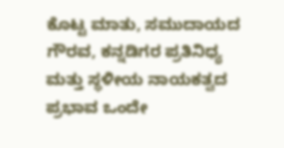ಕೊಟ್ಟ ಮಾತು, ಸಮುದಾಯದ ಗೌರವ, ಕನ್ನಡಿಗರ ಪ್ರತಿನಿಧ್ಯ ಮತ್ತು ಸ್ಥಳೀಯ ನಾಯಕತ್ವದ ಪ್ರಭಾವ ಒಂದೇ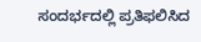ಸಂದರ್ಭದಲ್ಲಿ ಪ್ರತಿಫಲಿಸಿದ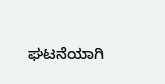ಘಟನೆಯಾಗಿ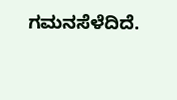ಗಮನಸೆಳೆದಿದೆ.